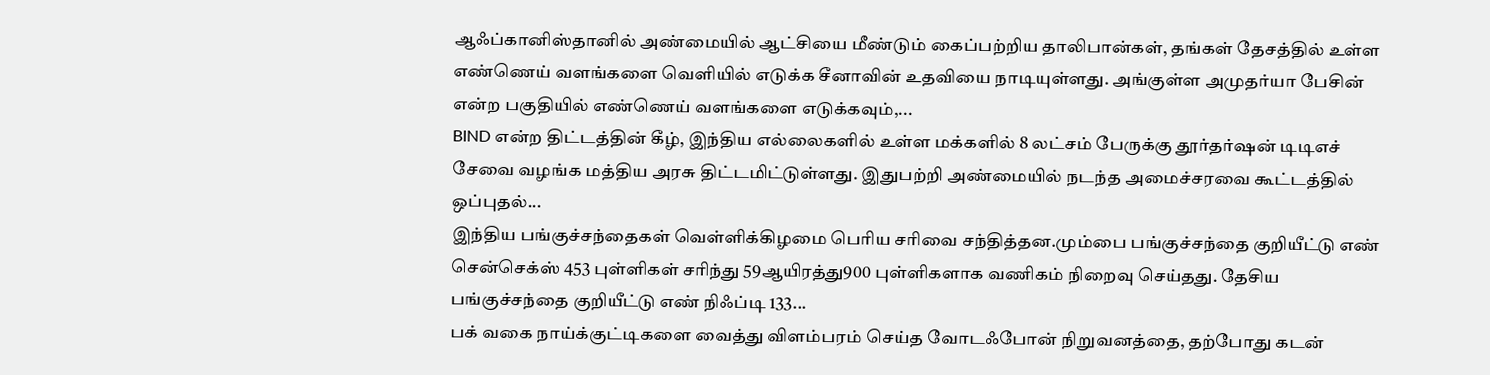ஆஃப்கானிஸ்தானில் அண்மையில் ஆட்சியை மீண்டும் கைப்பற்றிய தாலிபான்கள், தங்கள் தேசத்தில் உள்ள எண்ணெய் வளங்களை வெளியில் எடுக்க சீனாவின் உதவியை நாடியுள்ளது. அங்குள்ள அமுதர்யா பேசின் என்ற பகுதியில் எண்ணெய் வளங்களை எடுக்கவும்,...
BIND என்ற திட்டத்தின் கீழ், இந்திய எல்லைகளில் உள்ள மக்களில் 8 லட்சம் பேருக்கு தூர்தர்ஷன் டிடிஎச் சேவை வழங்க மத்திய அரசு திட்டமிட்டுள்ளது. இதுபற்றி அண்மையில் நடந்த அமைச்சரவை கூட்டத்தில் ஒப்புதல்...
இந்திய பங்குச்சந்தைகள் வெள்ளிக்கிழமை பெரிய சரிவை சந்தித்தன.மும்பை பங்குச்சந்தை குறியீட்டு எண் சென்செக்ஸ் 453 புள்ளிகள் சரிந்து 59ஆயிரத்து900 புள்ளிகளாக வணிகம் நிறைவு செய்தது. தேசிய பங்குச்சந்தை குறியீட்டு எண் நிஃப்டி 133...
பக் வகை நாய்க்குட்டிகளை வைத்து விளம்பரம் செய்த வோடஃபோன் நிறுவனத்தை, தற்போது கடன்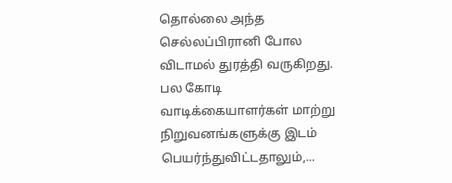தொல்லை அந்த செல்லப்பிரானி போல விடாமல் துரத்தி வருகிறது. பல கோடி வாடிக்கையாளர்கள் மாற்று நிறுவனங்களுக்கு இடம் பெயர்ந்துவிட்டதாலும்,...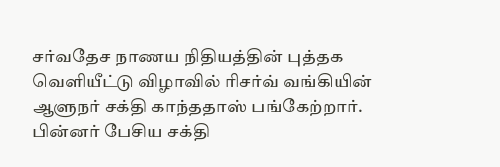சர்வதேச நாணய நிதியத்தின் புத்தக வெளியீட்டு விழாவில் ரிசர்வ் வங்கியின் ஆளுநர் சக்தி காந்ததாஸ் பங்கேற்றார். பின்னர் பேசிய சக்தி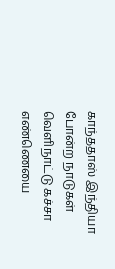காந்ததாஸ் இந்தியா போன்ற நாடுகள் வெளிநாட்டு கச்சா எண்ணெயை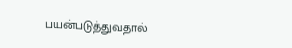பயன்படுத்துவதால்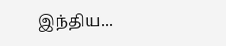இந்திய...